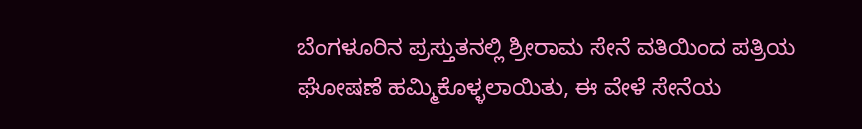ಬೆಂಗಳೂರಿನ ಪ್ರಸ್ತುತನಲ್ಲಿ ಶ್ರೀರಾಮ ಸೇನೆ ವತಿಯಿಂದ ಪತ್ರಿಯ ಘೋಷಣೆ ಹಮ್ಮಿಕೊಳ್ಳಲಾಯಿತು, ಈ ವೇಳೆ ಸೇನೆಯ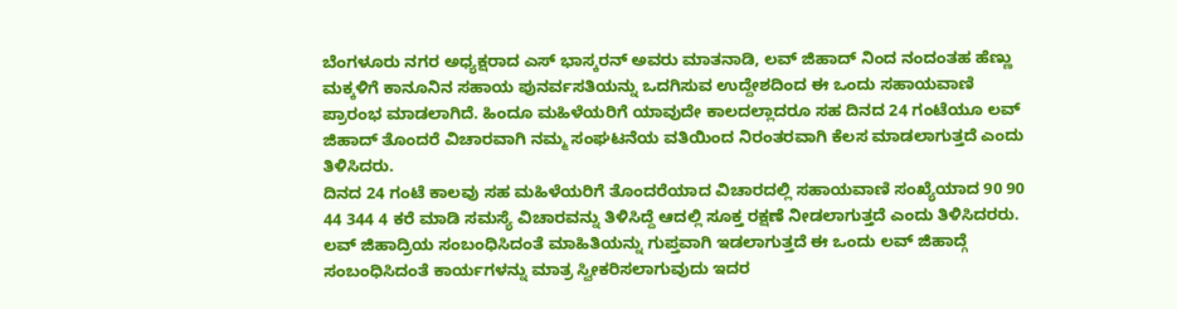ಬೆಂಗಳೂರು ನಗರ ಅಧ್ಯಕ್ಷರಾದ ಎಸ್ ಭಾಸ್ಕರನ್ ಅವರು ಮಾತನಾಡಿ, ಲವ್ ಜಿಹಾದ್ ನಿಂದ ನಂದಂತಹ ಹೆಣ್ಣು ಮಕ್ಕಳಿಗೆ ಕಾನೂನಿನ ಸಹಾಯ ಪುನರ್ವಸತಿಯನ್ನು ಒದಗಿಸುವ ಉದ್ದೇಶದಿಂದ ಈ ಒಂದು ಸಹಾಯವಾಣಿ ಪ್ರಾರಂಭ ಮಾಡಲಾಗಿದೆ. ಹಿಂದೂ ಮಹಿಳೆಯರಿಗೆ ಯಾವುದೇ ಕಾಲದಲ್ಲಾದರೂ ಸಹ ದಿನದ 24 ಗಂಟೆಯೂ ಲವ್ ಜಿಹಾದ್ ತೊಂದರೆ ವಿಚಾರವಾಗಿ ನಮ್ಮ ಸಂಘಟನೆಯ ವತಿಯಿಂದ ನಿರಂತರವಾಗಿ ಕೆಲಸ ಮಾಡಲಾಗುತ್ತದೆ ಎಂದು ತಿಳಿಸಿದರು.
ದಿನದ 24 ಗಂಟೆ ಕಾಲವು ಸಹ ಮಹಿಳೆಯರಿಗೆ ತೊಂದರೆಯಾದ ವಿಚಾರದಲ್ಲಿ ಸಹಾಯವಾಣಿ ಸಂಖ್ಯೆಯಾದ 90 90 44 344 4 ಕರೆ ಮಾಡಿ ಸಮಸ್ಯೆ ವಿಚಾರವನ್ನು ತಿಳಿಸಿದ್ದೆ ಆದಲ್ಲಿ ಸೂಕ್ತ ರಕ್ಷಣೆ ನೀಡಲಾಗುತ್ತದೆ ಎಂದು ತಿಳಿಸಿದರರು. ಲವ್ ಜಿಹಾದ್ರಿಯ ಸಂಬಂಧಿಸಿದಂತೆ ಮಾಹಿತಿಯನ್ನು ಗುಪ್ತವಾಗಿ ಇಡಲಾಗುತ್ತದೆ ಈ ಒಂದು ಲವ್ ಜಿಹಾದ್ಗೆ ಸಂಬಂಧಿಸಿದಂತೆ ಕಾರ್ಯಗಳನ್ನು ಮಾತ್ರ ಸ್ವೀಕರಿಸಲಾಗುವುದು ಇದರ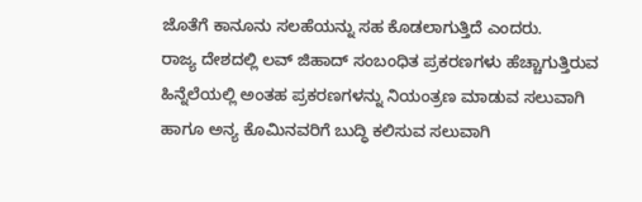ಜೊತೆಗೆ ಕಾನೂನು ಸಲಹೆಯನ್ನು ಸಹ ಕೊಡಲಾಗುತ್ತಿದೆ ಎಂದರು.
ರಾಜ್ಯ ದೇಶದಲ್ಲಿ ಲವ್ ಜಿಹಾದ್ ಸಂಬಂಧಿತ ಪ್ರಕರಣಗಳು ಹೆಚ್ಚಾಗುತ್ತಿರುವ ಹಿನ್ನೆಲೆಯಲ್ಲಿ ಅಂತಹ ಪ್ರಕರಣಗಳನ್ನು ನಿಯಂತ್ರಣ ಮಾಡುವ ಸಲುವಾಗಿ ಹಾಗೂ ಅನ್ಯ ಕೊಮಿನವರಿಗೆ ಬುದ್ಧಿ ಕಲಿಸುವ ಸಲುವಾಗಿ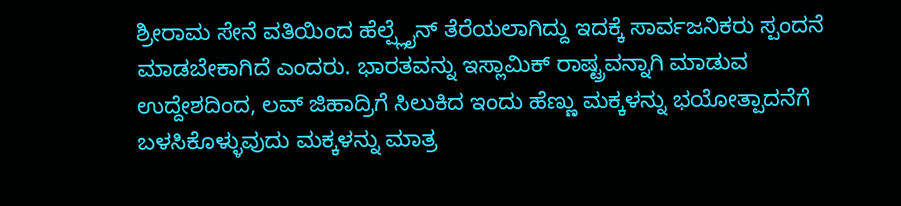ಶ್ರೀರಾಮ ಸೇನೆ ವತಿಯಿಂದ ಹೆಲ್ಪ್ಲೈನ್ ತೆರೆಯಲಾಗಿದ್ದು ಇದಕ್ಕೆ ಸಾರ್ವಜನಿಕರು ಸ್ಪಂದನೆ ಮಾಡಬೇಕಾಗಿದೆ ಎಂದರು. ಭಾರತವನ್ನು ಇಸ್ಲಾಮಿಕ್ ರಾಷ್ಟ್ರವನ್ನಾಗಿ ಮಾಡುವ ಉದ್ದೇಶದಿಂದ, ಲವ್ ಜಿಹಾದ್ರಿಗೆ ಸಿಲುಕಿದ ಇಂದು ಹೆಣ್ಣು ಮಕ್ಕಳನ್ನು ಭಯೋತ್ಪಾದನೆಗೆ ಬಳಸಿಕೊಳ್ಳುವುದು ಮಕ್ಕಳನ್ನು ಮಾತ್ರ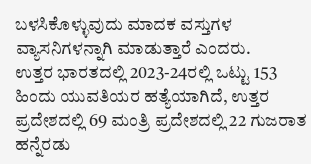ಬಳಸಿಕೊಳ್ಳುವುದು ಮಾದಕ ವಸ್ತುಗಳ ವ್ಯಾಸನಿಗಳನ್ನಾಗಿ ಮಾಡುತ್ತಾರೆ ಎಂದರು.
ಉತ್ತರ ಭಾರತದಲ್ಲಿ 2023-24ರಲ್ಲಿ ಒಟ್ಟು 153 ಹಿಂದು ಯುವತಿಯರ ಹತ್ಯೆಯಾಗಿದೆ, ಉತ್ತರ ಪ್ರದೇಶದಲ್ಲಿ 69 ಮಂತ್ರಿ ಪ್ರದೇಶದಲ್ಲಿ 22 ಗುಜರಾತ ಹನ್ನೆರಡು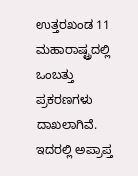ಉತ್ತರಖಂಡ 11 ಮಹಾರಾಷ್ಟ್ರದಲ್ಲಿ ಒಂಬತ್ತು ಪ್ರಕರಣಗಳು ದಾಖಲಾಗಿವೆ. ಇದರಲ್ಲಿ ಅಪ್ರಾಪ್ತ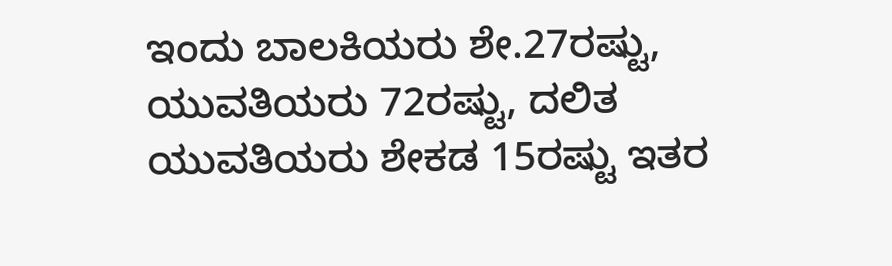ಇಂದು ಬಾಲಕಿಯರು ಶೇ.27ರಷ್ಟು, ಯುವತಿಯರು 72ರಷ್ಟು, ದಲಿತ ಯುವತಿಯರು ಶೇಕಡ 15ರಷ್ಟು ಇತರ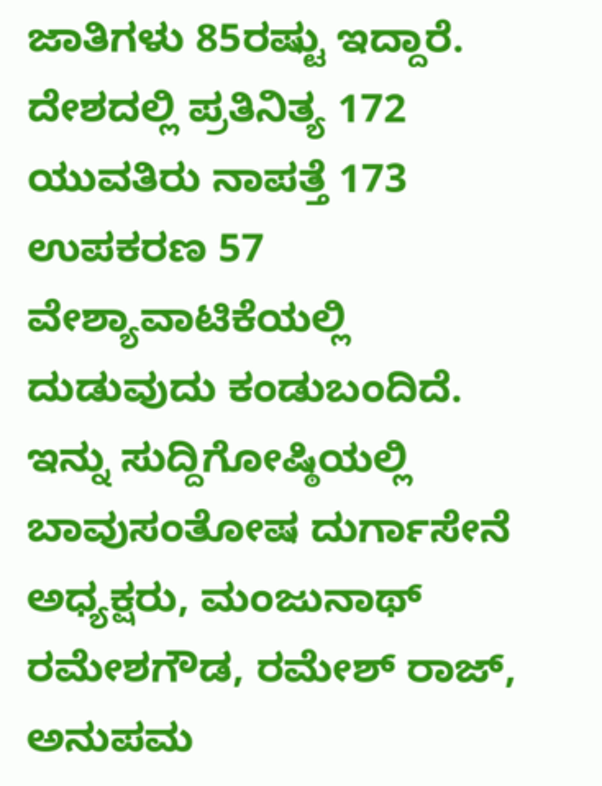ಜಾತಿಗಳು 85ರಷ್ಟು ಇದ್ದಾರೆ. ದೇಶದಲ್ಲಿ ಪ್ರತಿನಿತ್ಯ 172 ಯುವತಿರು ನಾಪತ್ತೆ 173 ಉಪಕರಣ 57 ವೇಶ್ಯಾವಾಟಿಕೆಯಲ್ಲಿ ದುಡುವುದು ಕಂಡುಬಂದಿದೆ.
ಇನ್ನು ಸುದ್ದಿಗೋಷ್ಠಿಯಲ್ಲಿ ಬಾವುಸಂತೋಷ ದುರ್ಗಾಸೇನೆ ಅಧ್ಯಕ್ಷರು, ಮಂಜುನಾಥ್ ರಮೇಶಗೌಡ, ರಮೇಶ್ ರಾಜ್, ಅನುಪಮ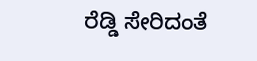ರೆಡ್ಡಿ ಸೇರಿದಂತೆ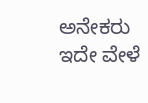ಅನೇಕರು ಇದೇ ವೇಳೆ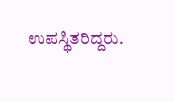ಉಪಸ್ಥಿತರಿದ್ದರು.